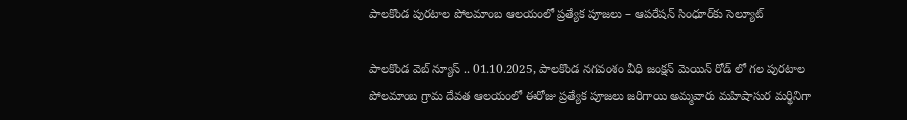పాలకొండ పురటాల పోలమాంబ ఆలయంలో ప్రత్యేక పూజలు – ఆపరేషన్ సింధూర్‌కు సెల్యూట్

పాలకొండ వెబ్ న్యూస్ .. 01.10.2025, పాలకొండ నగవంశం వీధి జంక్షన్ మెయిన్ రోడ్ లో గల పురటాల పోలమాంబ గ్రామ దేవత ఆలయంలో ఈరోజు ప్రత్యేక పూజలు జరిగాయి అమ్మవారు మహిషాసుర మర్థినిగా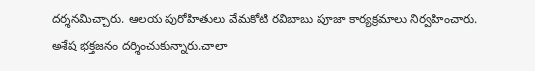దర్శనమిచ్చారు. ఆలయ పురోహితులు వేమకోటి రవిబాబు పూజా కార్యక్రమాలు నిర్వహించారు. అశేష భక్తజనం దర్శించుకున్నారు.చాలా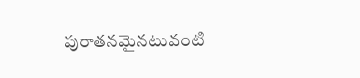పురాతనమైనటువంటి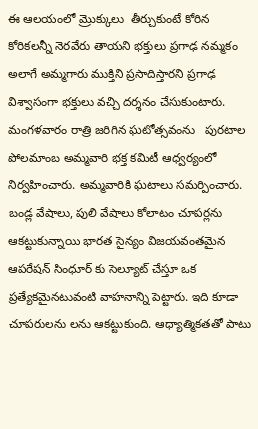ఈ ఆలయంలో మ్రొక్కులు  తీర్చుకుంటే కోరిన కోరికలన్నీ నెరవేరు తాయని భక్తులు ప్రగాఢ నమ్మకం అలాగే అమ్మగారు ముక్తిని ప్రసాదిస్తారని ప్రగాఢ విశ్వాసంగా భక్తులు వచ్చి దర్శనం చేసుకుంటారు. మంగళవారం రాత్రి జరిగిన ఘటోత్సవంను   పురటాల పోలమాంబ అమ్మవారి భక్త కమిటీ ఆధ్వర్యంలో నిర్వహించారు. అమ్మవారికి ఘటాలు సమర్పించారు. బండ్ల వేషాలు, పులి వేషాలు కోలాటం చూపర్లను ఆకట్టుకున్నాయి భారత సైన్యం విజయవంతమైన ఆపరేషన్ సింధూర్ కు సెల్యూట్ చేస్తూ ఒక ప్రత్యేకమైనటువంటి వాహనాన్ని పెట్టారు. ఇది కూడా చూపరులను లను ఆకట్టుకుంది. ఆధ్యాత్మికతతో పాటు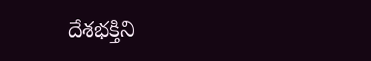దేశభక్తిని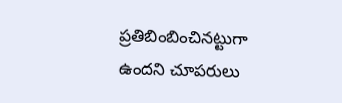ప్రతిబింబించినట్టుగా ఉందని చూపరులు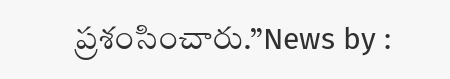ప్రశంసించారు.”News by :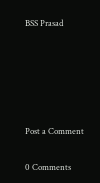BSS Prasad





Post a Comment

0 Comments